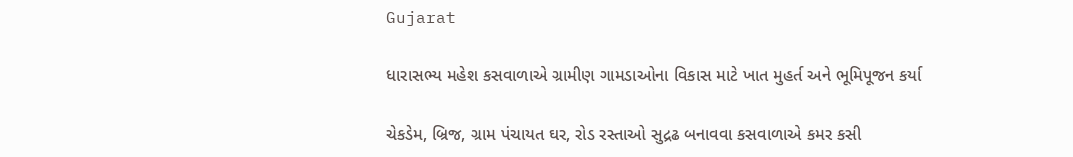Gujarat

ધારાસભ્ય મહેશ કસવાળાએ ગ્રામીણ ગામડાઓના વિકાસ માટે ખાત મુહર્ત અને ભૂમિપૂજન કર્યા

ચેકડેમ, બ્રિજ, ગ્રામ પંચાયત ઘર, રોડ રસ્તાઓ સુદ્રઢ બનાવવા કસવાળાએ કમર કસી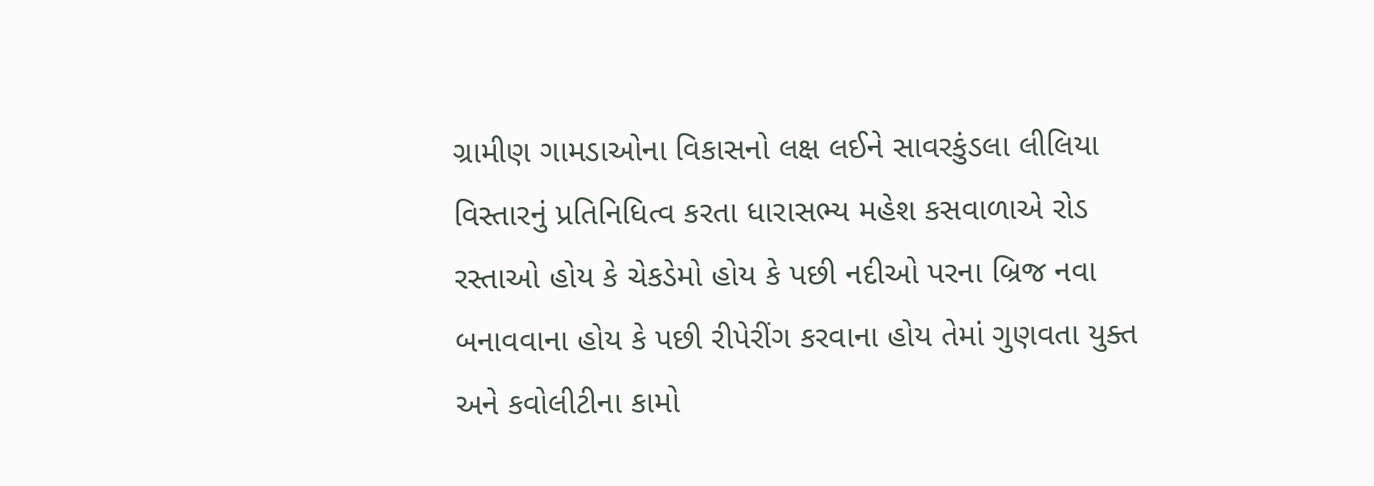ગ્રામીણ ગામડાઓના વિકાસનો લક્ષ લઈને સાવરકુંડલા લીલિયા વિસ્તારનું પ્રતિનિધિત્વ કરતા ધારાસભ્ય મહેશ કસવાળાએ રોડ રસ્તાઓ હોય કે ચેકડેમો હોય કે પછી નદીઓ પરના બ્રિજ નવા બનાવવાના હોય કે પછી રીપેરીંગ કરવાના હોય તેમાં ગુણવતા યુક્ત અને કવોલીટીના કામો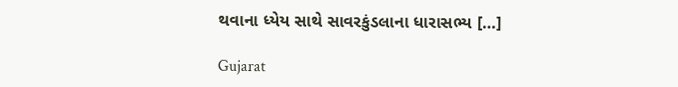થવાના ધ્યેય સાથે સાવરકુંડલાના ધારાસભ્ય […]

Gujarat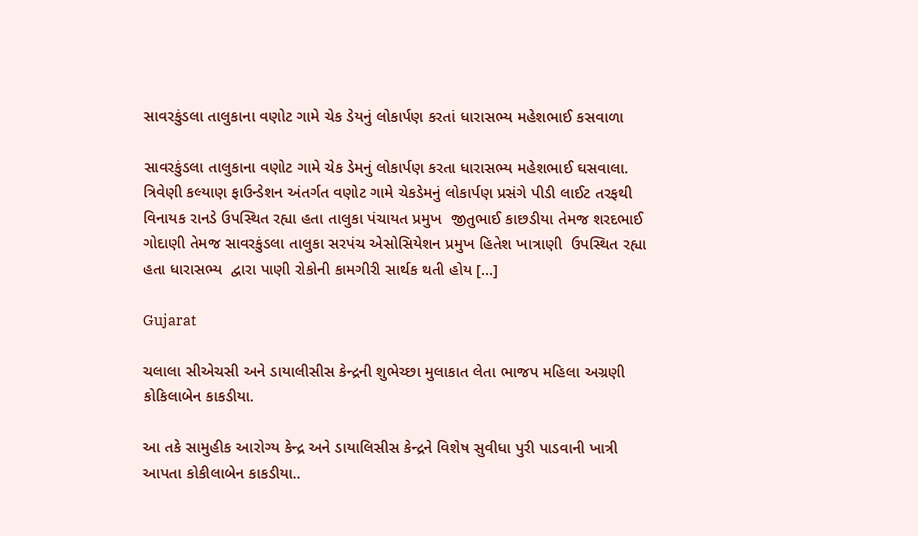સાવરકુંડલા તાલુકાના વણોટ ગામે ચેક ડેયનું લોકાર્પણ કરતાં ધારાસભ્ય મહેશભાઈ કસવાળા

સાવરકુંડલા તાલુકાના વણોટ ગામે ચેક ડેમનું લોકાર્પણ કરતા ધારાસભ્ય મહેશભાઈ ઘસવાલા. ત્રિવેણી કલ્યાણ ફાઉન્ડેશન અંતર્ગત વણોટ ગામે ચેકડેમનું લોકાર્પણ પ્રસંગે પીડી લાઈટ તરફથી વિનાયક રાનડે ઉપસ્થિત રહ્યા હતા તાલુકા પંચાયત પ્રમુખ  જીતુભાઈ કાછડીયા તેમજ શરદભાઈ ગોદાણી તેમજ સાવરકુંડલા તાલુકા સરપંચ એસોસિયેશન પ્રમુખ હિતેશ ખાત્રાણી  ઉપસ્થિત રહ્યા હતા ધારાસભ્ય  દ્વારા પાણી રોકોની કામગીરી સાર્થક થતી હોય […]

Gujarat

ચલાલા સીએચસી અને ડાયાલીસીસ કેન્દ્રની શુભેચ્છા મુલાકાત લેતા ભાજપ મહિલા અગ્રણી કોકિલાબેન કાકડીયા.

આ તકે સામુહીક આરોગ્ય કેન્દ્ર અને ડાયાલિસીસ કેન્દ્રને વિશેષ સુવીધા પુરી પાડવાની ખાત્રી આપતા કોકીલાબેન કાકડીયા..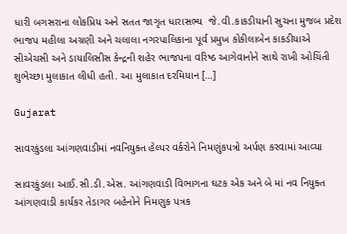ધારી બગસરાના લોકપ્રિય અને સતત જાગૃત ધારાસભ્ય  જે.વી.કાકડીયાની સુચના મુજબ પ્રદેશ ભાજપ મહીલા અગ્રણી અને ચલાલા નગરપાલિકાના પૂર્વ પ્રમુખ કોકીલાબેન કાકડીયાએ સીએચસી અને ડાયાલિસીસ કેન્દ્રની શહેર ભાજપના વરિષ્ઠ આગેવાનોને સાથે રાખી ઓચિંતી શુભેચ્છા મુલાકાત લીધી હતી. આ મુલાકાત દરમિયાન […]

Gujarat

સાવરકુંડલા આંગણવાડીમાં નવનિયુક્ત હેલ્પર વર્કરોને નિમણુંકપત્રો અર્પણ કરવામાં આવ્યા

સાવરકુંડલા આઈ.સી.ડી.એસ. આંગણવાડી વિભાગના ઘટક એક અને બે માં નવ નિયુક્ત આંગણવાડી કાર્યકર તેડાગર બહેનોને નિમણુક પત્રક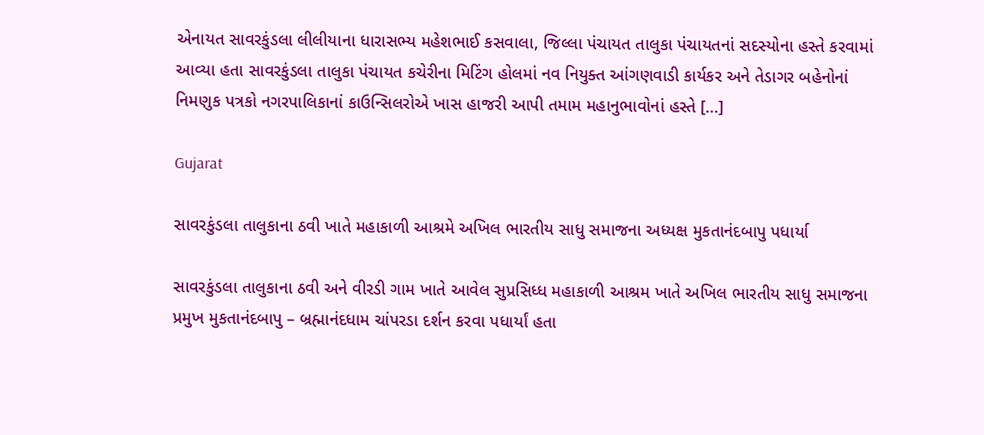એનાયત સાવરકુંડલા લીલીયાના ધારાસભ્ય મહેશભાઈ કસવાલા, જિલ્લા પંચાયત તાલુકા પંચાયતનાં સદસ્યોના હસ્તે કરવામાં આવ્યા હતા સાવરકુંડલા તાલુકા પંચાયત કચેરીના મિટિંગ હોલમાં નવ નિયુક્ત આંગણવાડી કાર્યકર અને તેડાગર બહેનોનાં નિમણુક પત્રકો નગરપાલિકાનાં કાઉન્સિલરોએ ખાસ હાજરી આપી તમામ મહાનુભાવોનાં હસ્તે […]

Gujarat

સાવરકુંડલા તાલુકાના ઠવી ખાતે મહાકાળી આશ્રમે અખિલ ભારતીય સાધુ સમાજના અધ્યક્ષ મુકતાનંદબાપુ પધાર્યા

સાવરકુંડલા તાલુકાના ઠવી અને વીરડી ગામ ખાતે આવેલ સુપ્રસિધ્ધ મહાકાળી આશ્રમ ખાતે અખિલ ભારતીય સાધુ સમાજના પ્રમુખ મુકતાનંદબાપુ – બ્રહ્માનંદધામ ચાંપરડા દર્શન કરવા પધાર્યાં હતા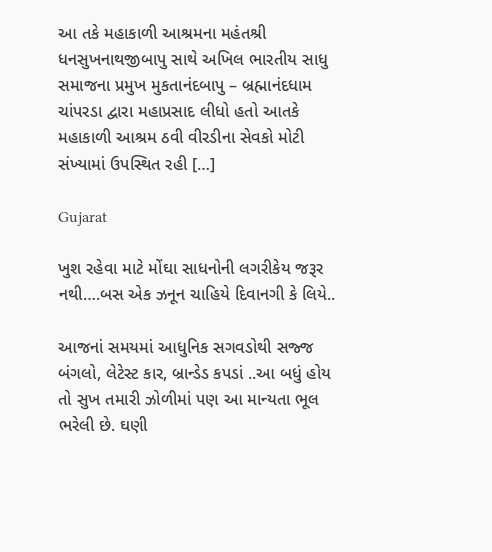આ તકે મહાકાળી આશ્રમના મહંતશ્રી ધનસુખનાથજીબાપુ સાથે અખિલ ભારતીય સાધુ સમાજના પ્રમુખ મુકતાનંદબાપુ – બ્રહ્માનંદધામ ચાંપરડા દ્વારા મહાપ્રસાદ લીધો હતો આતકે મહાકાળી આશ્રમ ઠવી વીરડીના સેવકો મોટી સંખ્યામાં ઉપસ્થિત રહી […]

Gujarat

ખુશ રહેવા માટે મોંઘા સાધનોની લગરીકેય જરૂર નથી….બસ એક ઝનૂન ચાહિયે દિવાનગી કે લિયે..

આજનાં સમયમાં આધુનિક સગવડોથી સજ્જ બંગલો, લેટેસ્ટ કાર, બ્રાન્ડેડ કપડાં ..આ બધું હોય તો સુખ તમારી ઝોળીમાં પણ આ માન્યતા ભૂલ ભરેલી છે. ઘણી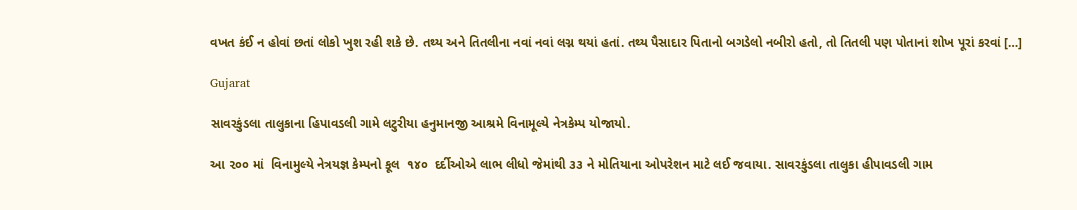વખત કંઈ ન હોવાં છતાં લોકો ખુશ રહી શકે છે. તથ્ય અને તિતલીના નવાં નવાં લગ્ન થયાં હતાં. તથ્ય પૈસાદાર પિતાનો બગડેલો નબીરો હતો, તો તિતલી પણ પોતાનાં શોખ પૂરાં કરવાં […]

Gujarat

સાવરકુંડલા તાલુકાના હિપાવડલી ગામે લટુરીયા હનુમાનજી આશ્રમે વિનામૂલ્યે નેત્રકેમ્પ યોજાયો.

આ ૨૦૦ માં  વિનામુલ્યે નેત્રયજ્ઞ કેમ્પનો કૂલ  ૧૪૦  દર્દીઓએ લાભ લીધો જેમાંથી ૩૩ ને મોતિયાના ઓપરેશન માટે લઈ જવાયા. સાવરકુંડલા તાલુકા હીપાવડલી ગામ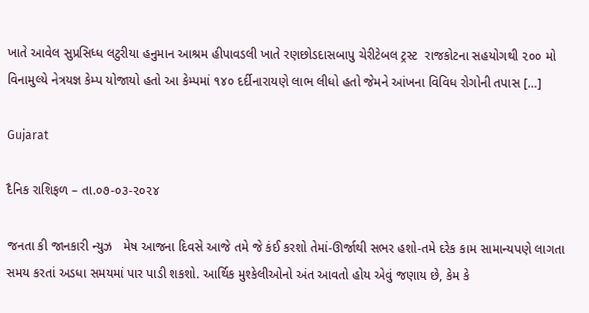ખાતે આવેલ સુપ્રસિધ્ધ લટુરીયા હનુમાન આશ્રમ હીપાવડલી ખાતે રણછોડદાસબાપુ ચેરીટેબલ ટ્રસ્ટ  રાજકોટના સહયોગથી ૨૦૦ મો વિનામુલ્યે નેત્રયજ્ઞ કેમ્પ યોજાયો હતો આ કેમ્પમાં ૧૪૦ દર્દીનારાયણે લાભ લીધો હતો જેમને આંખના વિવિધ રોગોની તપાસ […]

Gujarat

દૈનિક રાશિફળ – તા.૦૭-૦૩-૨૦૨૪

જનતા કી જાનકારી ન્યુઝ   મેષ આજના દિવસે આજે તમે જે કંઈ કરશો તેમાં-ઊર્જાથી સભર હશો-તમે દરેક કામ સામાન્યપણે લાગતા સમય કરતાં અડધા સમયમાં પાર પાડી શકશો. આર્થિક મુશ્કેલીઓનો અંત આવતો હોય એવું જણાય છે, કેમ કે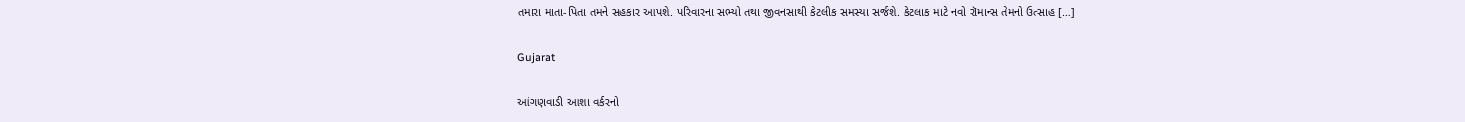તમારા માતા-પિતા તમને સહકાર આપશે. પરિવારના સભ્યો તથા જીવનસાથી કેટલીક સમસ્યા સર્જશે. કેટલાક માટે નવો રૉમાન્સ તેમનો ઉત્સાહ […]

Gujarat

આંગણવાડી આશા વર્કરનો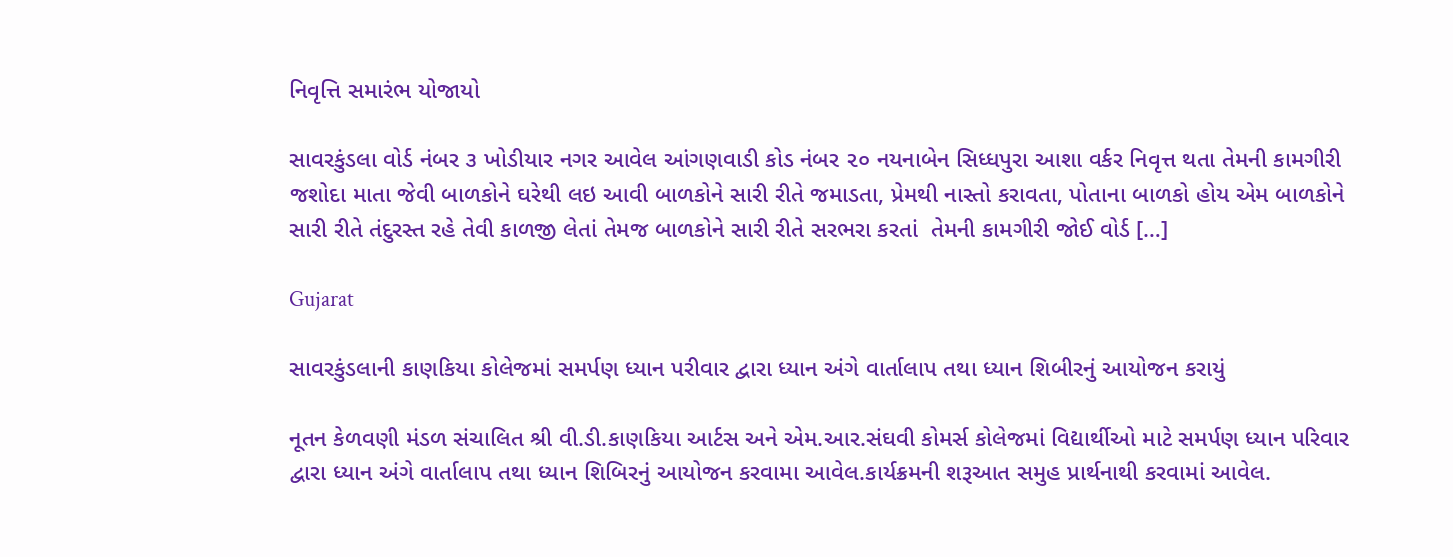નિવૃત્તિ સમારંભ યોજાયો

સાવરકુંડલા વોર્ડ નંબર ૩ ખોડીયાર નગર આવેલ આંગણવાડી કોડ નંબર ૨૦ નયનાબેન સિધ્ધપુરા આશા વર્કર નિવૃત્ત થતા તેમની કામગીરી જશોદા માતા જેવી બાળકોને ઘરેથી લઇ આવી બાળકોને સારી રીતે જમાડતા, પ્રેમથી નાસ્તો કરાવતા, પોતાના બાળકો હોય એમ બાળકોને સારી રીતે તંદુરસ્ત રહે તેવી કાળજી લેતાં તેમજ બાળકોને સારી રીતે સરભરા કરતાં  તેમની કામગીરી જોઈ વોર્ડ […]

Gujarat

સાવરકુંડલાની કાણકિયા કોલેજમાં સમર્પણ ધ્યાન પરીવાર દ્વારા ધ્યાન અંગે વાર્તાલાપ તથા ધ્યાન શિબીરનું આયોજન કરાયું

નૂતન કેળવણી મંડળ સંચાલિત શ્રી વી.ડી.કાણકિયા આર્ટસ અને એમ.આર.સંઘવી કોમર્સ કોલેજમાં વિદ્યાર્થીઓ માટે સમર્પણ ધ્યાન પરિવાર દ્વારા ધ્યાન અંગે વાર્તાલાપ તથા ધ્યાન શિબિરનું આયોજન કરવામા આવેલ.કાર્યક્રમની શરૂઆત સમુહ પ્રાર્થનાથી કરવામાં આવેલ.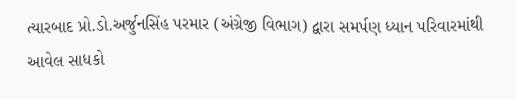ત્યારબાદ પ્રો.ડો.અર્જુનસિંહ પરમાર (અંગ્રેજી વિભાગ) દ્વારા સમર્પણ ધ્યાન પરિવારમાંથી આવેલ સાધકો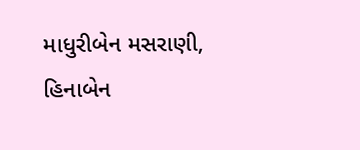માધુરીબેન મસરાણી, હિનાબેન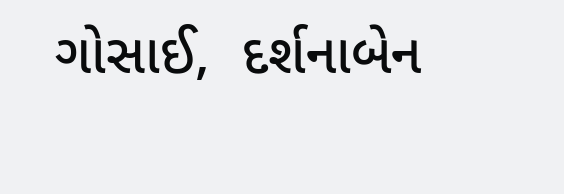ગોસાઈ,  દર્શનાબેન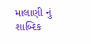માલાણી નું શાબ્દિક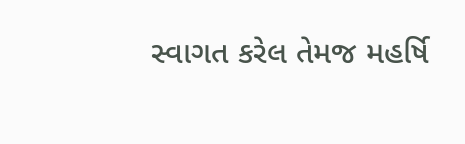સ્વાગત કરેલ તેમજ મહર્ષિ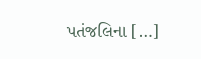પતંજલિના […]